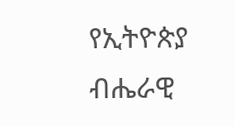የኢትዮጵያ ብሔራዊ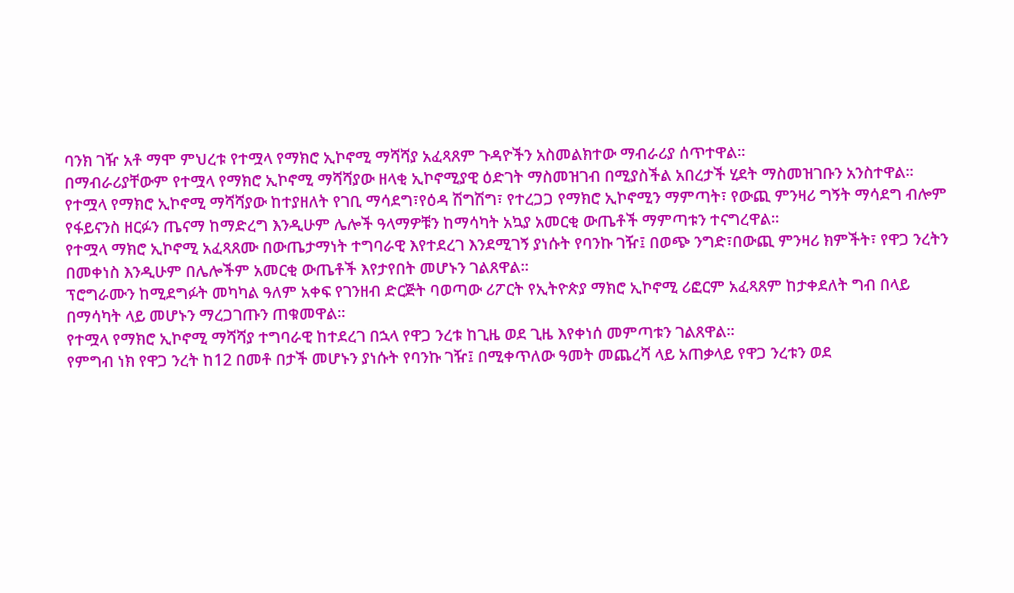ባንክ ገዥ አቶ ማሞ ምህረቱ የተሟላ የማክሮ ኢኮኖሚ ማሻሻያ አፈጻጸም ጉዳዮችን አስመልክተው ማብራሪያ ሰጥተዋል፡፡
በማብራሪያቸውም የተሟላ የማክሮ ኢኮኖሚ ማሻሻያው ዘላቂ ኢኮኖሚያዊ ዕድገት ማስመዝገብ በሚያስችል አበረታች ሂደት ማስመዝገቡን አንስተዋል፡፡
የተሟላ የማክሮ ኢኮኖሚ ማሻሻያው ከተያዘለት የገቢ ማሳደግ፣የዕዳ ሽግሽግ፣ የተረጋጋ የማክሮ ኢኮኖሚን ማምጣት፣ የውጪ ምንዛሪ ግኝት ማሳደግ ብሎም የፋይናንስ ዘርፉን ጤናማ ከማድረግ እንዲሁም ሌሎች ዓላማዎቹን ከማሳካት አኳያ አመርቂ ውጤቶች ማምጣቱን ተናግረዋል፡፡
የተሟላ ማክሮ ኢኮኖሚ አፈጻጸሙ በውጤታማነት ተግባራዊ እየተደረገ እንደሚገኝ ያነሱት የባንኩ ገዥ፤ በወጭ ንግድ፣በውጪ ምንዛሪ ክምችት፣ የዋጋ ንረትን በመቀነስ እንዲሁም በሌሎችም አመርቂ ውጤቶች እየታየበት መሆኑን ገልጸዋል፡፡
ፕሮግራሙን ከሚደግፉት መካካል ዓለም አቀፍ የገንዘብ ድርጅት ባወጣው ሪፖርት የኢትዮጵያ ማክሮ ኢኮኖሚ ሪፎርም አፈጻጸም ከታቀደለት ግብ በላይ በማሳካት ላይ መሆኑን ማረጋገጡን ጠቁመዋል፡፡
የተሟላ የማክሮ ኢኮኖሚ ማሻሻያ ተግባራዊ ከተደረገ በኋላ የዋጋ ንረቱ ከጊዜ ወደ ጊዜ እየቀነሰ መምጣቱን ገልጸዋል፡፡
የምግብ ነክ የዋጋ ንረት ከ12 በመቶ በታች መሆኑን ያነሱት የባንኩ ገዥ፤ በሚቀጥለው ዓመት መጨረሻ ላይ አጠቃላይ የዋጋ ንረቱን ወደ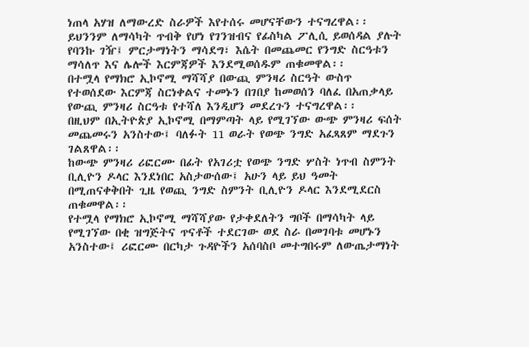ነጠላ አሃዝ ለማውረድ ስራዎች እየተሰሩ መሆናቸውን ተናግረዋል፡፡
ይህንንም ለማሳካት ጥብቅ የሆነ የገንዝብና የፊስካል ፖሊሲ ይወሰዳል ያሉት የባንኩ ገዥ፤ ምርታማነትን ማሳደግ፣ እሴት በመጨመር የንግድ ስርዓቱን ማሳለጥ እና ሌሎች እርምጃዎች እንደሚወሰዱም ጠቁመዋል፡፡
በተሟላ የማክሮ ኢኮኖሚ ማሻሻያ በውጪ ምንዛሪ ስርዓት ውስጥ የተወሰደው እርምጃ ስርነቀልና ተመኑን በገበያ ከመወሰን ባለፈ በአጠቃላይ የውጪ ምንዛሪ ስርዓቱ የተሻለ እንዲሆን መደረጉን ተናግረዋል፡፡
በዚህም በኢትዮጵያ ኢኮኖሚ በማምጣት ላይ የሚገኘው ውጭ ምንዛሪ ፍሰት መጨመሩን አንስተው፤ ባለፉት 11 ወራት የወጭ ንግድ አፈጻጸም ማደጉን ገልጸዋል፡፡
ከውጭ ምንዛሪ ሪፎርሙ በፊት የአገሪቷ የወጭ ንግድ ሦስት ነጥብ ስምንት ቢሊዮን ዶላር እንደነበር አስታውሰው፤ አሁን ላይ ይህ ዓመት በሚጠናቀቅበት ጊዜ የወጪ ንግድ ስምንት ቢሊዮን ዶላር እንደሚደርስ ጠቁመዋል፡፡
የተሟላ የማክሮ ኢኮኖሚ ማሻሻያው የታቀደለትን ግቦች በማሳካት ላይ የሚገኘው በቂ ዝግጅትና ጥናቶች ተደርገው ወደ ስራ በመገባቱ መሆኑን አንስተው፤ ሪፎርሙ በርካታ ጉዳዮችን አሰባስቦ መተግበሩም ለውጤታማነት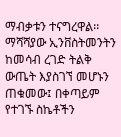ማብቃቱን ተናግረዋል፡፡
ማሻሻያው ኢንቨስትመንትን ከመሳብ ረገድ ትልቅ ውጤት እያስገኘ መሆኑን ጠቁመው፤ በቀጣይም የተገኙ ስኬቶችን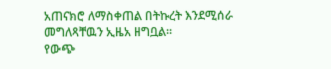አጠናክሮ ለማስቀጠል በትኩረት እንደሚሰራ መግለጻቸዉን ኢዜአ ዘግቧል።
የውጭ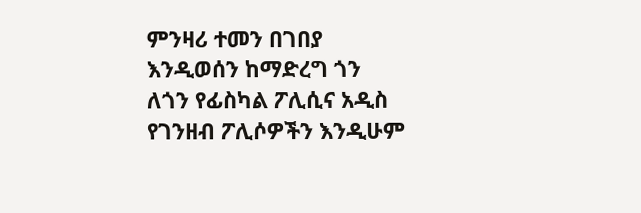ምንዛሪ ተመን በገበያ እንዲወሰን ከማድረግ ጎን ለጎን የፊስካል ፖሊሲና አዲስ የገንዘብ ፖሊሶዎችን እንዲሁም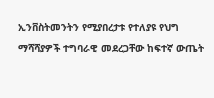ኢንቨስትመንትን የሚያበረታቱ የተለያዩ የህግ ማሻሻያዎች ተግባራዊ መደረጋቸው ከፍተኛ ውጤት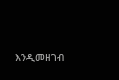እንዲመዘገብ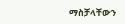ማስቻላቸውን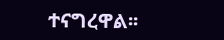ተናግረዋል፡፡